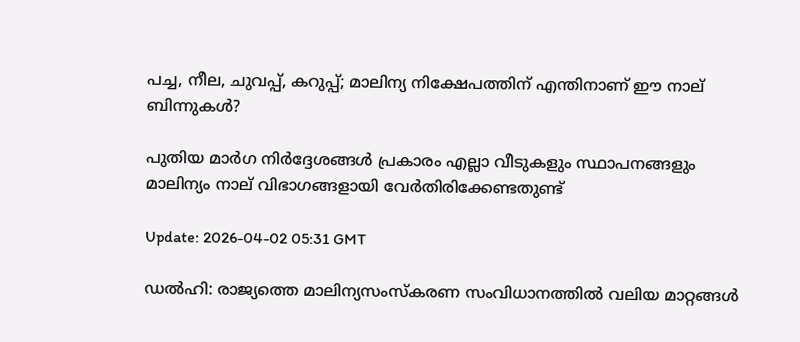പച്ച, നീല, ചുവപ്പ്, കറുപ്പ്; മാലിന്യ നിക്ഷേപത്തിന് എന്തിനാണ് ഈ നാല് ബിന്നുകൾ?

പുതിയ മാർഗ നിർദ്ദേശങ്ങൾ പ്രകാരം എല്ലാ വീടുകളും സ്ഥാപനങ്ങളും മാലിന്യം നാല് വിഭാഗങ്ങളായി വേർതിരിക്കേണ്ടതുണ്ട്

Update: 2026-04-02 05:31 GMT

ഡൽഹി: രാജ്യത്തെ മാലിന്യസംസ്‌കരണ സംവിധാനത്തിൽ വലിയ മാറ്റങ്ങൾ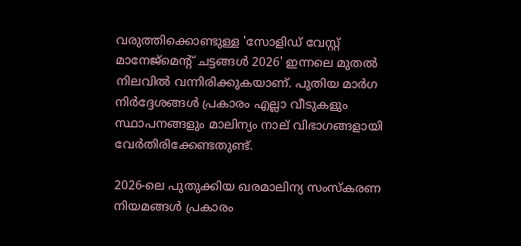വരുത്തിക്കൊണ്ടുള്ള 'സോളിഡ് വേസ്റ്റ് മാനേജ്‌മെന്‍റ് ചട്ടങ്ങൾ 2026' ഇന്നലെ മുതൽ നിലവിൽ വന്നിരിക്കുകയാണ്. പുതിയ മാർഗ നിർദ്ദേശങ്ങൾ പ്രകാരം എല്ലാ വീടുകളും സ്ഥാപനങ്ങളും മാലിന്യം നാല് വിഭാഗങ്ങളായി വേർതിരിക്കേണ്ടതുണ്ട്.

2026-ലെ പുതുക്കിയ ഖരമാലിന്യ സംസ്കരണ നിയമങ്ങൾ പ്രകാരം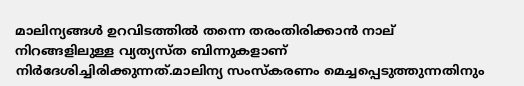മാലിന്യങ്ങൾ ഉറവിടത്തിൽ തന്നെ തരംതിരിക്കാൻ നാല് നിറങ്ങളിലുള്ള വ്യത്യസ്ത ബിന്നുകളാണ് നിർദേശിച്ചിരിക്കുന്നത്.മാലിന്യ സംസ്കരണം മെച്ചപ്പെടുത്തുന്നതിനും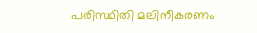പരിസ്ഥിതി മലിനീകരണം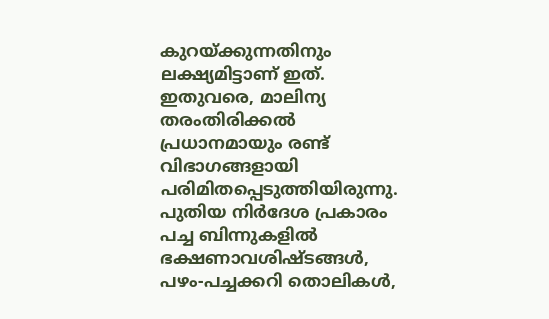കുറയ്ക്കുന്നതിനും ലക്ഷ്യമിട്ടാണ് ഇത്. ഇതുവരെ, മാലിന്യ തരംതിരിക്കൽ പ്രധാനമായും രണ്ട് വിഭാഗങ്ങളായി പരിമിതപ്പെടുത്തിയിരുന്നു. പുതിയ നിര്‍ദേശ പ്രകാരം പച്ച ബിന്നുകളിൽ ഭക്ഷണാവശിഷ്ടങ്ങൾ, പഴം-പച്ചക്കറി തൊലികൾ,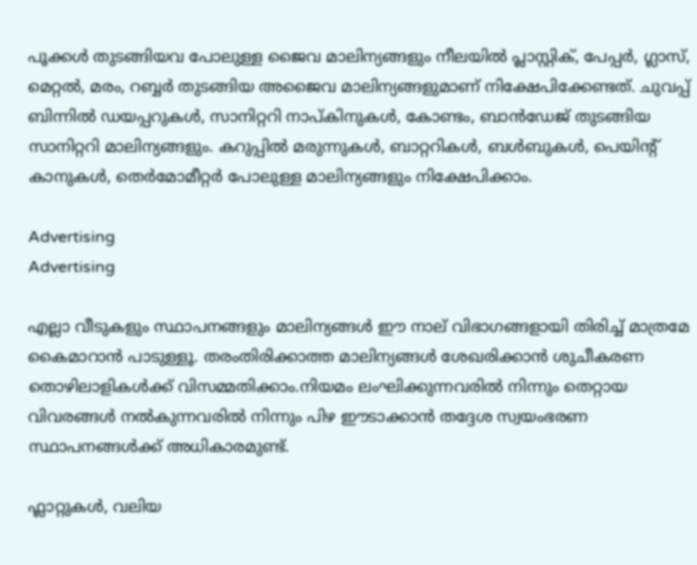പൂക്കൾ തുടങ്ങിയവ പോലുള്ള ജൈവ മാലിന്യങ്ങളും നീലയിൽ പ്ലാസ്റ്റിക്, പേപ്പർ, ഗ്ലാസ്, മെറ്റൽ, മരം, റബ്ബർ തുടങ്ങിയ അജൈവ മാലിന്യങ്ങളുമാണ് നിക്ഷേപിക്കേണ്ടത്. ചുവപ്പ് ബിന്നിൽ ഡയപ്പറുകൾ, സാനിറ്ററി നാപ്കിനുകൾ, കോണ്ടം, ബാൻഡേജ് തുടങ്ങിയ സാനിറ്ററി മാലിന്യങ്ങളും. കറുപ്പിൽ മരുന്നുകൾ, ബാറ്ററികൾ, ബൾബുകൾ, പെയിന്റ് കാനുകൾ, തെർമോമീറ്റർ പോലുള്ള മാലിന്യങ്ങളും നിക്ഷേപിക്കാം.

Advertising
Advertising

എല്ലാ വീടുകളും സ്ഥാപനങ്ങളും മാലിന്യങ്ങൾ ഈ നാല് വിഭാഗങ്ങളായി തിരിച്ച് മാത്രമേ കൈമാറാൻ പാടുള്ളൂ. തരംതിരിക്കാത്ത മാലിന്യങ്ങൾ ശേഖരിക്കാൻ ശുചീകരണ തൊഴിലാളികൾക്ക് വിസമ്മതിക്കാം.നിയമം ലംഘിക്കുന്നവരിൽ നിന്നും തെറ്റായ വിവരങ്ങൾ നൽകുന്നവരിൽ നിന്നും പിഴ ഈടാക്കാൻ തദ്ദേശ സ്വയംഭരണ സ്ഥാപനങ്ങൾക്ക് അധികാരമുണ്ട്.

ഫ്ലാറ്റുകൾ, വലിയ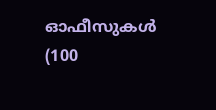ഓഫീസുകൾ (100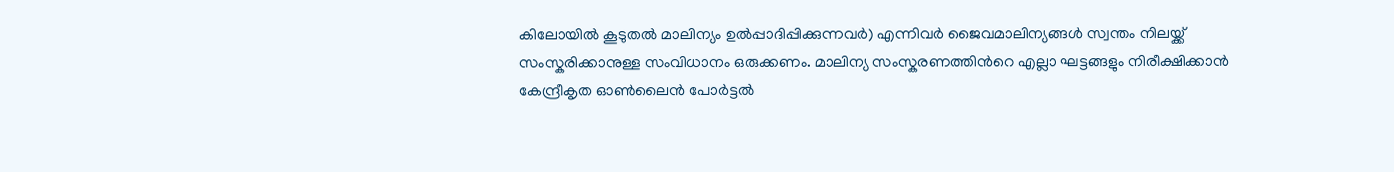കിലോയിൽ കൂടുതൽ മാലിന്യം ഉൽപ്പാദിപ്പിക്കുന്നവർ) എന്നിവർ ജൈവമാലിന്യങ്ങൾ സ്വന്തം നിലയ്ക്ക് സംസ്കരിക്കാനുള്ള സംവിധാനം ഒരുക്കണം. മാലിന്യ സംസ്കരണത്തിന്‍റെ എല്ലാ ഘട്ടങ്ങളും നിരീക്ഷിക്കാൻ കേന്ദ്രീകൃത ഓൺലൈൻ പോർട്ടൽ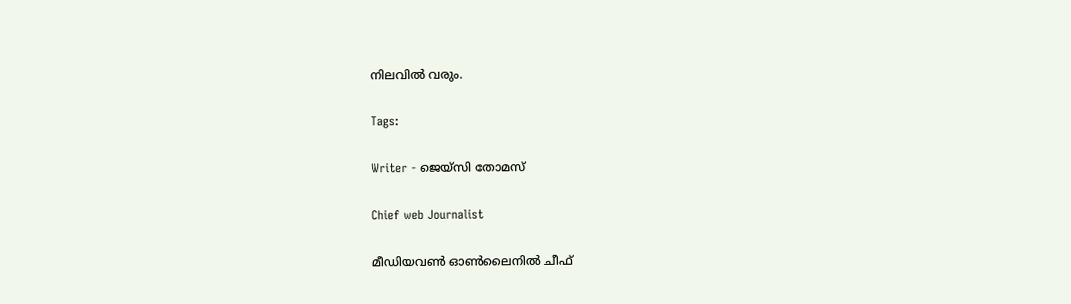നിലവിൽ വരും.

Tags:

Writer - ജെയ്സി തോമസ്

Chief web Journalist

മീഡിയവൺ ഓൺലൈനിൽ ചീഫ്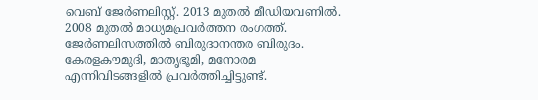വെബ് ജേർണലിസ്റ്റ്. 2013 മുതൽ മീഡിയവണിൽ. 2008 മുതൽ മാധ്യമപ്രവർത്തന രംഗത്ത്. ജേർണലിസത്തിൽ ബിരുദാനന്തര ബിരുദം. കേരളകൗമുദി, മാതൃഭൂമി, മനോരമ എന്നിവിടങ്ങളിൽ പ്രവർത്തിച്ചിട്ടുണ്ട്.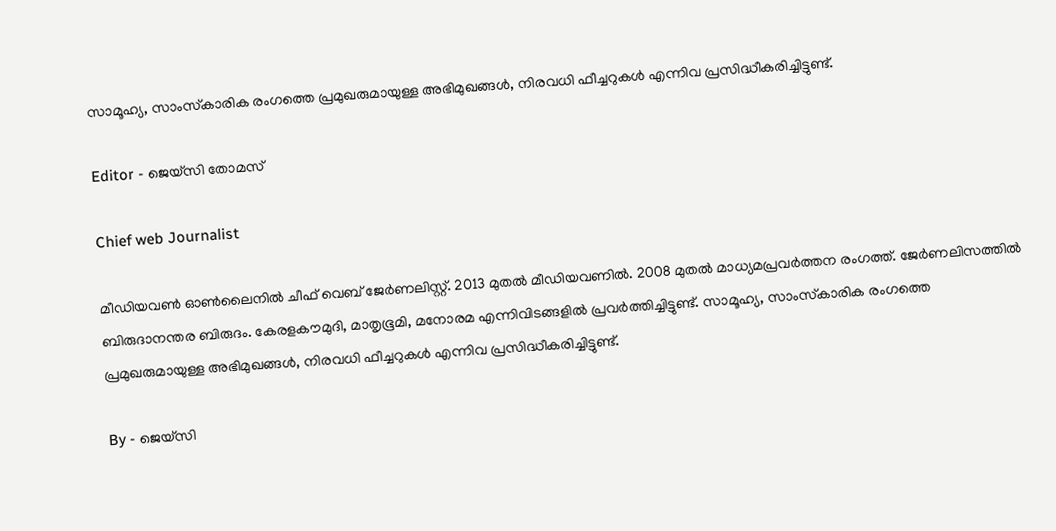സാമൂഹ്യ, സാംസ്‌കാരിക രംഗത്തെ പ്രമുഖരുമായുള്ള അഭിമുഖങ്ങൾ, നിരവധി ഫീച്ചറുകൾ എന്നിവ പ്രസിദ്ധീകരിച്ചിട്ടുണ്ട്.

Editor - ജെയ്സി തോമസ്

Chief web Journalist

മീഡിയവൺ ഓൺലൈനിൽ ചീഫ് വെബ് ജേർണലിസ്റ്റ്. 2013 മുതൽ മീഡിയവണിൽ. 2008 മുതൽ മാധ്യമപ്രവർത്തന രംഗത്ത്. ജേർണലിസത്തിൽ ബിരുദാനന്തര ബിരുദം. കേരളകൗമുദി, മാതൃഭൂമി, മനോരമ എന്നിവിടങ്ങളിൽ പ്രവർത്തിച്ചിട്ടുണ്ട്. സാമൂഹ്യ, സാംസ്‌കാരിക രംഗത്തെ പ്രമുഖരുമായുള്ള അഭിമുഖങ്ങൾ, നിരവധി ഫീച്ചറുകൾ എന്നിവ പ്രസിദ്ധീകരിച്ചിട്ടുണ്ട്.

By - ജെയ്സി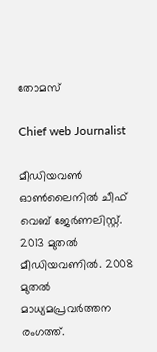തോമസ്

Chief web Journalist

മീഡിയവൺ ഓൺലൈനിൽ ചീഫ് വെബ് ജേർണലിസ്റ്റ്. 2013 മുതൽ മീഡിയവണിൽ. 2008 മുതൽ മാധ്യമപ്രവർത്തന രംഗത്ത്.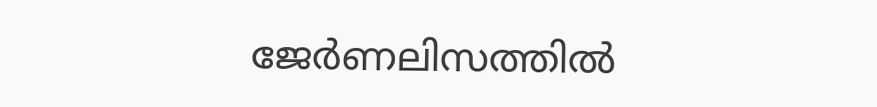ജേർണലിസത്തിൽ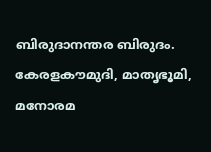ബിരുദാനന്തര ബിരുദം. കേരളകൗമുദി, മാതൃഭൂമി, മനോരമ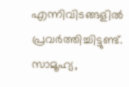എന്നിവിടങ്ങളിൽ പ്രവർത്തിച്ചിട്ടുണ്ട്. സാമൂഹ്യ,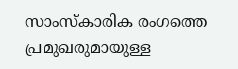സാംസ്‌കാരിക രംഗത്തെ പ്രമുഖരുമായുള്ള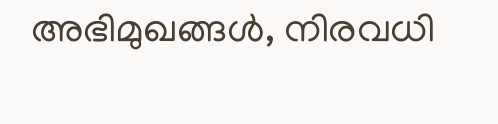അഭിമുഖങ്ങൾ, നിരവധി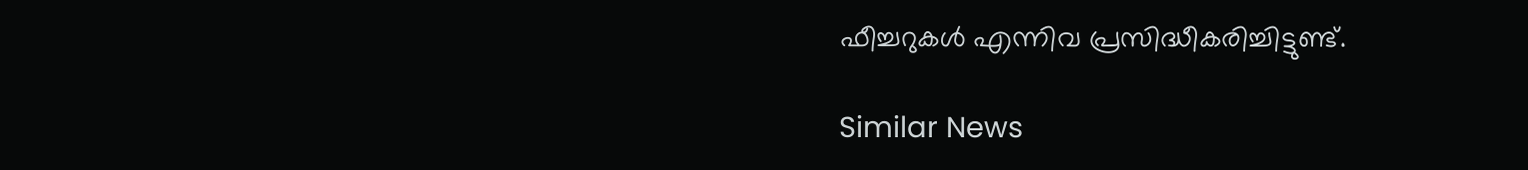ഫീച്ചറുകൾ എന്നിവ പ്രസിദ്ധീകരിച്ചിട്ടുണ്ട്.

Similar News